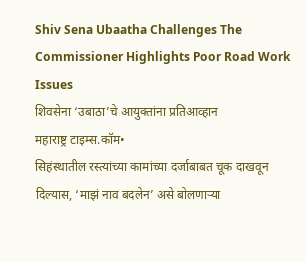Shiv Sena Ubaatha Challenges The Commissioner Highlights Poor Road Work Issues
शिवसेना ‘उबाठा’चे आयुक्तांना प्रतिआव्हान
महाराष्ट्र टाइम्स.कॉम•
सिहंस्थातील रस्त्यांच्या कामांच्या दर्जाबाबत चूक दाखवून दिल्यास, ‘माझं नाव बदलेन’ असे बोलणाऱ्या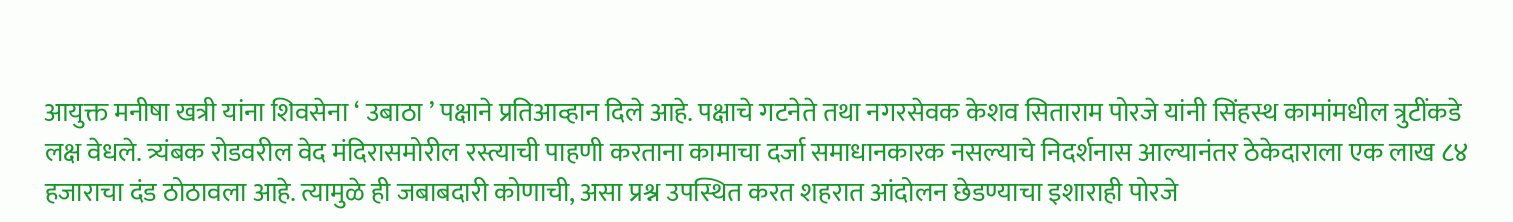आयुक्त मनीषा खत्री यांना शिवसेना ‘ उबाठा ’ पक्षाने प्रतिआव्हान दिले आहे. पक्षाचे गटनेते तथा नगरसेवक केशव सिताराम पोरजे यांनी सिंहस्थ कामांमधील त्रुटींकडे लक्ष वेधले. त्र्यंबक रोडवरील वेद मंदिरासमोरील रस्त्याची पाहणी करताना कामाचा दर्जा समाधानकारक नसल्याचे निदर्शनास आल्यानंतर ठेकेदाराला एक लाख ८४ हजाराचा दंड ठोठावला आहे. त्यामुळे ही जबाबदारी कोणाची, असा प्रश्न उपस्थित करत शहरात आंदोलन छेडण्याचा इशाराही पोरजे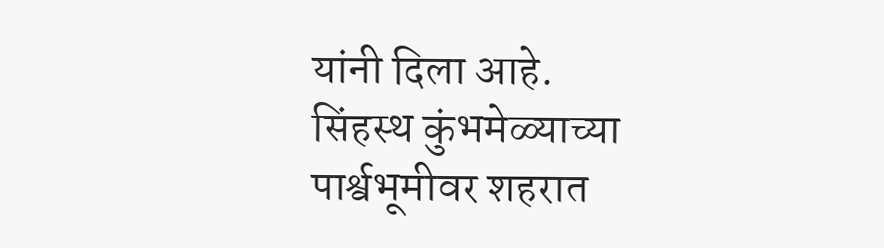यांनी दिला आहे.
सिंहस्थ कुंभमेळ्याच्या पार्श्वभूमीवर शहरात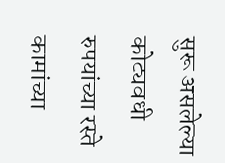सुरू असलेल्या कोट्यवधी रुपयांच्या रस्ते कामांच्या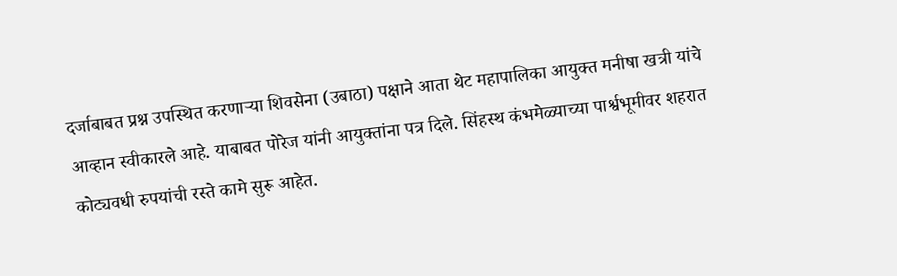दर्जाबाबत प्रश्न उपस्थित करणाऱ्या शिवसेना (उबाठा) पक्षाने आता थेट महापालिका आयुक्त मनीषा खत्री यांचे आव्हान स्वीकारले आहे. याबाबत पोरेज यांनी आयुक्तांना पत्र दिले. सिंहस्थ कंभमेळ्याच्या पार्श्वभूमीवर शहरात कोट्यवधी रुपयांची रस्ते कामे सुरू आहेत.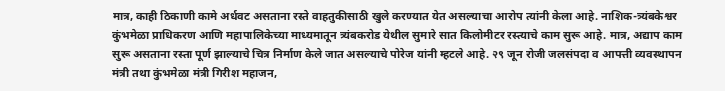मात्र, काही ठिकाणी कामे अर्धवट असताना रस्ते वाहतुकीसाठी खुले करण्यात येत असल्याचा आरोप त्यांनी केला आहे. नाशिक-त्र्यंबकेश्वर कुंभमेळा प्राधिकरण आणि महापालिकेच्या माध्यमातून त्र्यंबकरोड येथील सुमारे सात किलोमीटर रस्त्याचे काम सुरू आहे. मात्र, अद्याप काम सुरू असताना रस्ता पूर्ण झाल्याचे चित्र निर्माण केले जात असल्याचे पोरेज यांनी म्हटले आहे. २९ जून रोजी जलसंपदा व आपत्ती व्यवस्थापन मंत्री तथा कुंभमेळा मंत्री गिरीश महाजन,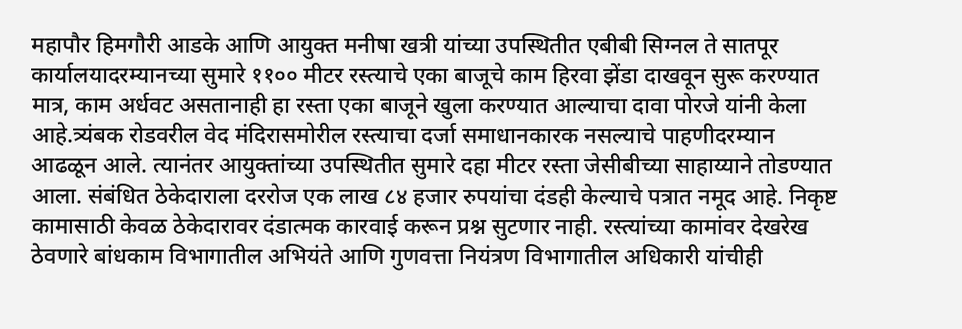महापौर हिमगौरी आडके आणि आयुक्त मनीषा खत्री यांच्या उपस्थितीत एबीबी सिग्नल ते सातपूर कार्यालयादरम्यानच्या सुमारे ११०० मीटर रस्त्याचे एका बाजूचे काम हिरवा झेंडा दाखवून सुरू करण्यात मात्र, काम अर्धवट असतानाही हा रस्ता एका बाजूने खुला करण्यात आल्याचा दावा पोरजे यांनी केला आहे.त्र्यंबक रोडवरील वेद मंदिरासमोरील रस्त्याचा दर्जा समाधानकारक नसल्याचे पाहणीदरम्यान आढळून आले. त्यानंतर आयुक्तांच्या उपस्थितीत सुमारे दहा मीटर रस्ता जेसीबीच्या साहाय्याने तोडण्यात आला. संबंधित ठेकेदाराला दररोज एक लाख ८४ हजार रुपयांचा दंडही केल्याचे पत्रात नमूद आहे. निकृष्ट कामासाठी केवळ ठेकेदारावर दंडात्मक कारवाई करून प्रश्न सुटणार नाही. रस्त्यांच्या कामांवर देखरेख ठेवणारे बांधकाम विभागातील अभियंते आणि गुणवत्ता नियंत्रण विभागातील अधिकारी यांचीही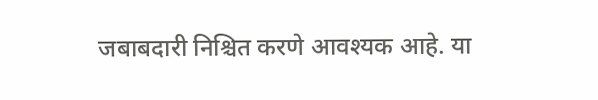जबाबदारी निश्चित करणे आवश्यक आहे. या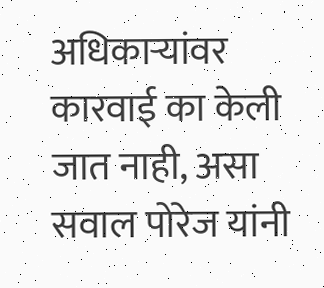अधिकाऱ्यांवर कारवाई का केली जात नाही, असा सवाल पोरेज यांनी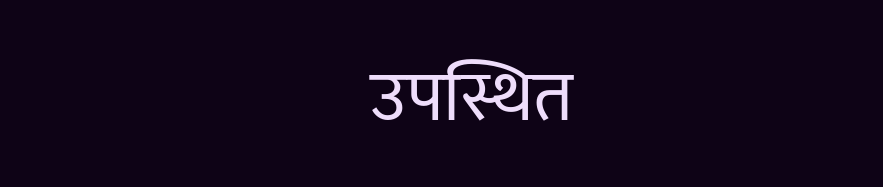उपस्थित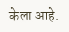केला आहे.